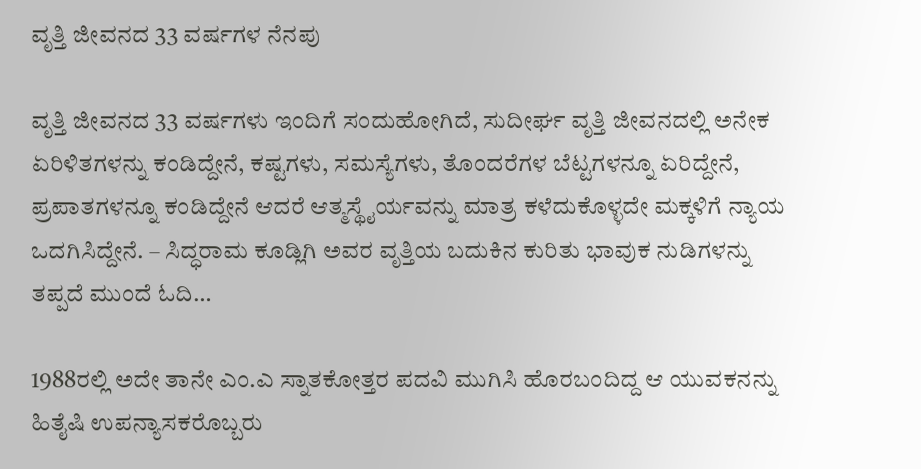ವೃತ್ತಿ ಜೀವನದ 33 ವರ್ಷಗಳ ನೆನಪು

ವೃತ್ತಿ ಜೀವನದ 33 ವರ್ಷಗಳು ಇಂದಿಗೆ ಸಂದುಹೋಗಿದೆ, ಸುದೀರ್ಘ ವೃತ್ತಿ ಜೀವನದಲ್ಲಿ ಅನೇಕ ಏರಿಳಿತಗಳನ್ನು ಕಂಡಿದ್ದೇನೆ, ಕಷ್ಟಗಳು, ಸಮಸ್ಯೆಗಳು, ತೊಂದರೆಗಳ ಬೆಟ್ಟಗಳನ್ನೂ ಏರಿದ್ದೇನೆ, ಪ್ರಪಾತಗಳನ್ನೂ ಕಂಡಿದ್ದೇನೆ ಆದರೆ ಆತ್ಮಸ್ಥೈರ್ಯವನ್ನು ಮಾತ್ರ ಕಳೆದುಕೊಳ್ಳದೇ ಮಕ್ಕಳಿಗೆ ನ್ಯಾಯ ಒದಗಿಸಿದ್ದೇನೆ. – ಸಿದ್ಧರಾಮ ಕೂಡ್ಲಿಗಿ ಅವರ ವೃತ್ತಿಯ ಬದುಕಿನ ಕುರಿತು ಭಾವುಕ ನುಡಿಗಳನ್ನು ತಪ್ಪದೆ ಮುಂದೆ ಓದಿ…

1988ರಲ್ಲಿ ಅದೇ ತಾನೇ ಎಂ.ಎ ಸ್ನಾತಕೋತ್ತರ ಪದವಿ ಮುಗಿಸಿ ಹೊರಬಂದಿದ್ದ ಆ ಯುವಕನನ್ನು ಹಿತೈಷಿ ಉಪನ್ಯಾಸಕರೊಬ್ಬರು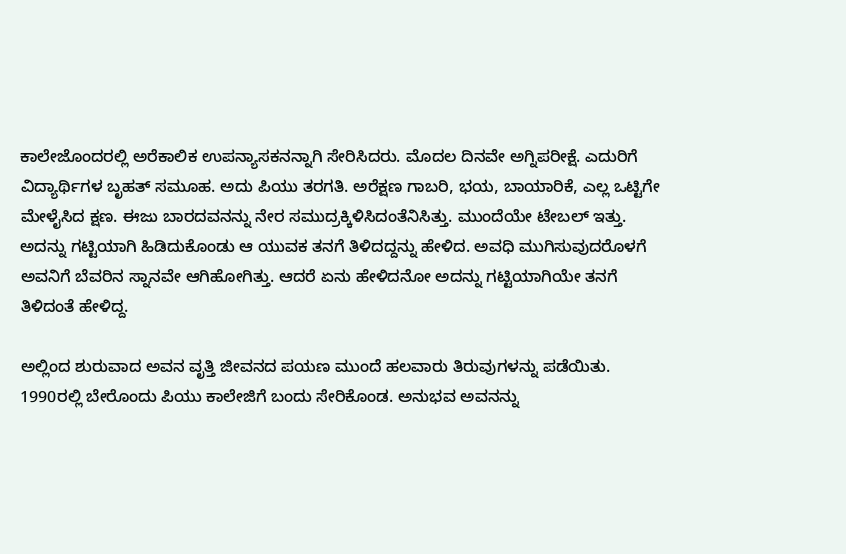ಕಾಲೇಜೊಂದರಲ್ಲಿ ಅರೆಕಾಲಿಕ ಉಪನ್ಯಾಸಕನನ್ನಾಗಿ ಸೇರಿಸಿದರು. ಮೊದಲ ದಿನವೇ ಅಗ್ನಿಪರೀಕ್ಷೆ. ಎದುರಿಗೆ ವಿದ್ಯಾರ್ಥಿಗಳ ಬೃಹತ್ ಸಮೂಹ. ಅದು ಪಿಯು ತರಗತಿ. ಅರೆಕ್ಷಣ ಗಾಬರಿ, ಭಯ, ಬಾಯಾರಿಕೆ, ಎಲ್ಲ ಒಟ್ಟಿಗೇ ಮೇಳೈಸಿದ ಕ್ಷಣ. ಈಜು ಬಾರದವನನ್ನು ನೇರ ಸಮುದ್ರಕ್ಕಿಳಿಸಿದಂತೆನಿಸಿತ್ತು. ಮುಂದೆಯೇ ಟೇಬಲ್ ಇತ್ತು. ಅದನ್ನು ಗಟ್ಟಿಯಾಗಿ ಹಿಡಿದುಕೊಂಡು ಆ ಯುವಕ ತನಗೆ ತಿಳಿದದ್ದನ್ನು ಹೇಳಿದ. ಅವಧಿ ಮುಗಿಸುವುದರೊಳಗೆ ಅವನಿಗೆ ಬೆವರಿನ ಸ್ನಾನವೇ ಆಗಿಹೋಗಿತ್ತು. ಆದರೆ ಏನು ಹೇಳಿದನೋ ಅದನ್ನು ಗಟ್ಟಿಯಾಗಿಯೇ ತನಗೆ ತಿಳಿದಂತೆ ಹೇಳಿದ್ದ.

ಅಲ್ಲಿಂದ ಶುರುವಾದ ಅವನ ವೃತ್ತಿ ಜೀವನದ ಪಯಣ ಮುಂದೆ ಹಲವಾರು ತಿರುವುಗಳನ್ನು ಪಡೆಯಿತು. 1990ರಲ್ಲಿ ಬೇರೊಂದು ಪಿಯು ಕಾಲೇಜಿಗೆ ಬಂದು ಸೇರಿಕೊಂಡ. ಅನುಭವ ಅವನನ್ನು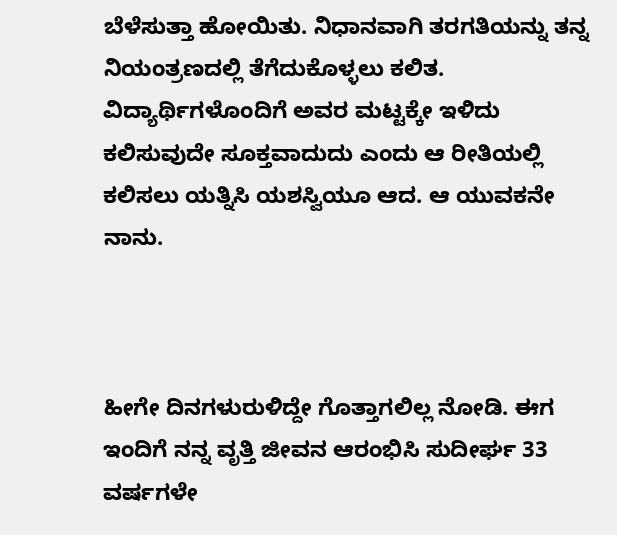ಬೆಳೆಸುತ್ತಾ ಹೋಯಿತು. ನಿಧಾನವಾಗಿ ತರಗತಿಯನ್ನು ತನ್ನ ನಿಯಂತ್ರಣದಲ್ಲಿ ತೆಗೆದುಕೊಳ್ಳಲು ಕಲಿತ. ವಿದ್ಯಾರ್ಥಿಗಳೊಂದಿಗೆ ಅವರ ಮಟ್ಟಕ್ಕೇ ಇಳಿದು ಕಲಿಸುವುದೇ ಸೂಕ್ತವಾದುದು ಎಂದು ಆ ರೀತಿಯಲ್ಲಿ ಕಲಿಸಲು ಯತ್ನಿಸಿ ಯಶಸ್ವಿಯೂ ಆದ. ಆ ಯುವಕನೇ ನಾನು.



ಹೀಗೇ ದಿನಗಳುರುಳಿದ್ದೇ ಗೊತ್ತಾಗಲಿಲ್ಲ ನೋಡಿ. ಈಗ ಇಂದಿಗೆ ನನ್ನ ವೃತ್ತಿ ಜೀವನ ಆರಂಭಿಸಿ ಸುದೀರ್ಘ 33 ವರ್ಷಗಳೇ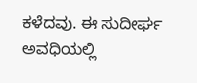ಕಳೆದವು. ಈ ಸುದೀರ್ಘ ಅವಧಿಯಲ್ಲಿ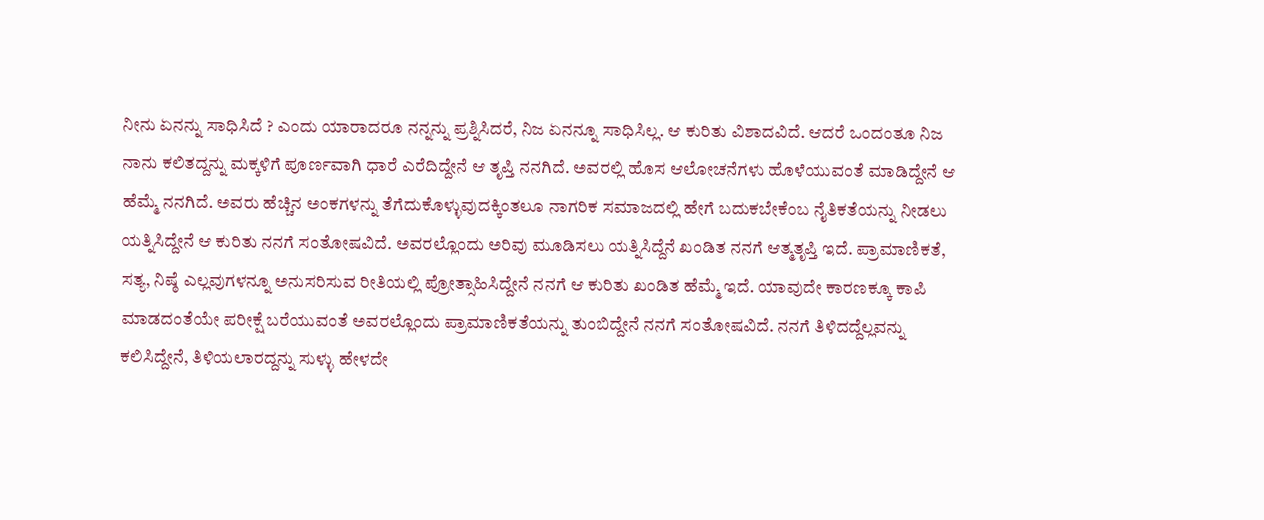ನೀನು ಏನನ್ನು ಸಾಧಿಸಿದೆ ? ಎಂದು ಯಾರಾದರೂ ನನ್ನನ್ನು ಪ್ರಶ್ನಿಸಿದರೆ, ನಿಜ ಏನನ್ನೂ ಸಾಧಿಸಿಲ್ಲ. ಆ ಕುರಿತು ವಿಶಾದವಿದೆ. ಆದರೆ ಒಂದಂತೂ ನಿಜ ನಾನು ಕಲಿತದ್ದನ್ನು ಮಕ್ಕಳಿಗೆ ಪೂರ್ಣವಾಗಿ ಧಾರೆ ಎರೆದಿದ್ದೇನೆ ಆ ತೃಪ್ತಿ ನನಗಿದೆ. ಅವರಲ್ಲಿ ಹೊಸ ಆಲೋಚನೆಗಳು ಹೊಳೆಯುವಂತೆ ಮಾಡಿದ್ದೇನೆ ಆ ಹೆಮ್ಮೆ ನನಗಿದೆ. ಅವರು ಹೆಚ್ಚಿನ ಅಂಕಗಳನ್ನು ತೆಗೆದುಕೊಳ್ಳುವುದಕ್ಕಿಂತಲೂ ನಾಗರಿಕ ಸಮಾಜದಲ್ಲಿ ಹೇಗೆ ಬದುಕಬೇಕೆಂಬ ನೈತಿಕತೆಯನ್ನು ನೀಡಲು ಯತ್ನಿಸಿದ್ದೇನೆ ಆ ಕುರಿತು ನನಗೆ ಸಂತೋಷವಿದೆ. ಅವರಲ್ಲೊಂದು ಅರಿವು ಮೂಡಿಸಲು ಯತ್ನಿಸಿದ್ದೆನೆ ಖಂಡಿತ ನನಗೆ ಆತ್ಮತೃಪ್ತಿ ಇದೆ. ಪ್ರಾಮಾಣಿಕತೆ, ಸತ್ಯ, ನಿಷ್ಠೆ ಎಲ್ಲವುಗಳನ್ನೂ ಅನುಸರಿಸುವ ರೀತಿಯಲ್ಲಿ ಪ್ರೋತ್ಸಾಹಿಸಿದ್ದೇನೆ ನನಗೆ ಆ ಕುರಿತು ಖಂಡಿತ ಹೆಮ್ಮೆ ಇದೆ. ಯಾವುದೇ ಕಾರಣಕ್ಕೂ ಕಾಪಿ ಮಾಡದಂತೆಯೇ ಪರೀಕ್ಷೆ ಬರೆಯುವಂತೆ ಅವರಲ್ಲೊಂದು ಪ್ರಾಮಾಣಿಕತೆಯನ್ನು ತುಂಬಿದ್ದೇನೆ ನನಗೆ ಸಂತೋಷವಿದೆ. ನನಗೆ ತಿಳಿದದ್ದೆಲ್ಲವನ್ನು ಕಲಿಸಿದ್ದೇನೆ, ತಿಳಿಯಲಾರದ್ದನ್ನು ಸುಳ್ಳು ಹೇಳದೇ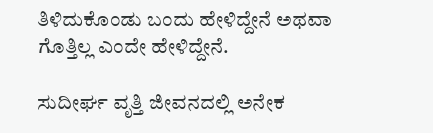ತಿಳಿದುಕೊಂಡು ಬಂದು ಹೇಳಿದ್ದೇನೆ ಅಥವಾ ಗೊತ್ತಿಲ್ಲ ಎಂದೇ ಹೇಳಿದ್ದೇನೆ.

ಸುದೀರ್ಘ ವೃತ್ತಿ ಜೀವನದಲ್ಲಿ ಅನೇಕ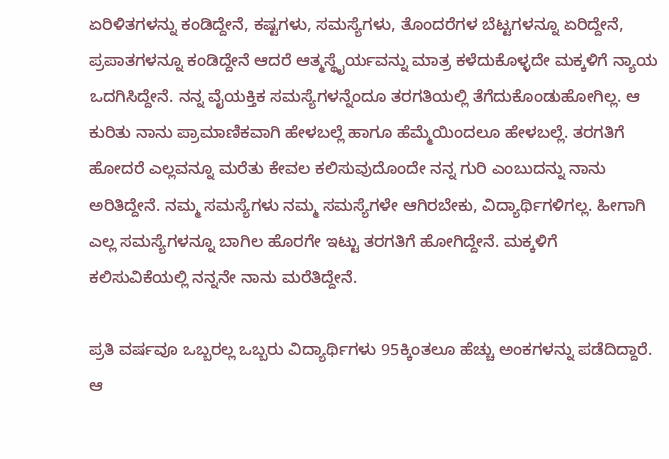ಏರಿಳಿತಗಳನ್ನು ಕಂಡಿದ್ದೇನೆ, ಕಷ್ಟಗಳು, ಸಮಸ್ಯೆಗಳು, ತೊಂದರೆಗಳ ಬೆಟ್ಟಗಳನ್ನೂ ಏರಿದ್ದೇನೆ, ಪ್ರಪಾತಗಳನ್ನೂ ಕಂಡಿದ್ದೇನೆ ಆದರೆ ಆತ್ಮಸ್ಥೈರ್ಯವನ್ನು ಮಾತ್ರ ಕಳೆದುಕೊಳ್ಳದೇ ಮಕ್ಕಳಿಗೆ ನ್ಯಾಯ ಒದಗಿಸಿದ್ದೇನೆ. ನನ್ನ ವೈಯಕ್ತಿಕ ಸಮಸ್ಯೆಗಳನ್ನೆಂದೂ ತರಗತಿಯಲ್ಲಿ ತೆಗೆದುಕೊಂಡುಹೋಗಿಲ್ಲ. ಆ ಕುರಿತು ನಾನು ಪ್ರಾಮಾಣಿಕವಾಗಿ ಹೇಳಬಲ್ಲೆ ಹಾಗೂ ಹೆಮ್ಮೆಯಿಂದಲೂ ಹೇಳಬಲ್ಲೆ. ತರಗತಿಗೆ ಹೋದರೆ ಎಲ್ಲವನ್ನೂ ಮರೆತು ಕೇವಲ ಕಲಿಸುವುದೊಂದೇ ನನ್ನ ಗುರಿ ಎಂಬುದನ್ನು ನಾನು ಅರಿತಿದ್ದೇನೆ. ನಮ್ಮ ಸಮಸ್ಯೆಗಳು ನಮ್ಮ ಸಮಸ್ಯೆಗಳೇ ಆಗಿರಬೇಕು, ವಿದ್ಯಾರ್ಥಿಗಳಿಗಲ್ಲ. ಹೀಗಾಗಿ ಎಲ್ಲ ಸಮಸ್ಯೆಗಳನ್ನೂ ಬಾಗಿಲ ಹೊರಗೇ ಇಟ್ಟು ತರಗತಿಗೆ ಹೋಗಿದ್ದೇನೆ. ಮಕ್ಕಳಿಗೆ ಕಲಿಸುವಿಕೆಯಲ್ಲಿ ನನ್ನನೇ ನಾನು ಮರೆತಿದ್ದೇನೆ.

ಪ್ರತಿ ವರ್ಷವೂ ಒಬ್ಬರಲ್ಲ ಒಬ್ಬರು ವಿದ್ಯಾರ್ಥಿಗಳು 95ಕ್ಕಿಂತಲೂ ಹೆಚ್ಚು ಅಂಕಗಳನ್ನು ಪಡೆದಿದ್ದಾರೆ. ಆ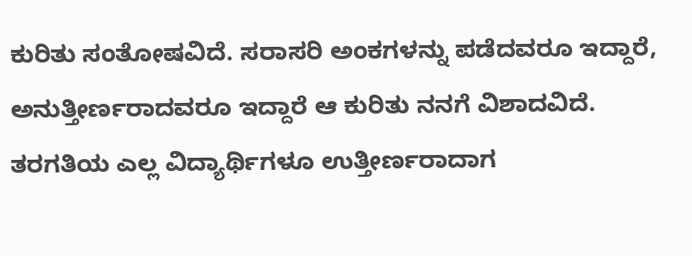ಕುರಿತು ಸಂತೋಷವಿದೆ. ಸರಾಸರಿ ಅಂಕಗಳನ್ನು ಪಡೆದವರೂ ಇದ್ದಾರೆ, ಅನುತ್ತೀರ್ಣರಾದವರೂ ಇದ್ದಾರೆ ಆ ಕುರಿತು ನನಗೆ ವಿಶಾದವಿದೆ. ತರಗತಿಯ ಎಲ್ಲ ವಿದ್ಯಾರ್ಥಿಗಳೂ ಉತ್ತೀರ್ಣರಾದಾಗ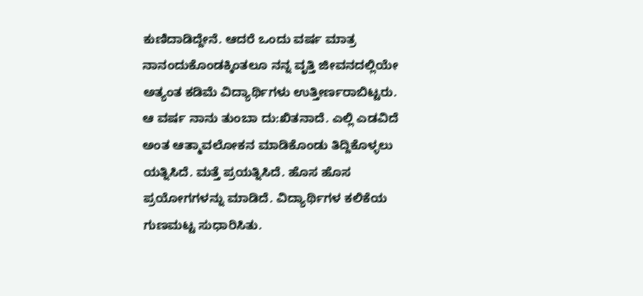ಕುಣಿದಾಡಿದ್ದೇನೆ. ಆದರೆ ಒಂದು ವರ್ಷ ಮಾತ್ರ ನಾನಂದುಕೊಂಡಕ್ಕಿಂತಲೂ ನನ್ನ ವೃತ್ತಿ ಜೀವನದಲ್ಲಿಯೇ ಅತ್ಯಂತ ಕಡಿಮೆ ವಿದ್ಯಾರ್ಥಿಗಳು ಉತ್ತೀರ್ಣರಾಬಿಟ್ಟರು. ಆ ವರ್ಷ ನಾನು ತುಂಬಾ ದು:ಖಿತನಾದೆ. ಎಲ್ಲಿ ಎಡವಿದೆ ಅಂತ ಆತ್ಮಾವಲೋಕನ ಮಾಡಿಕೊಂಡು ತಿದ್ದಿಕೊಳ್ಳಲು ಯತ್ನಿಸಿದೆ. ಮತ್ತೆ ಪ್ರಯತ್ನಿಸಿದೆ. ಹೊಸ ಹೊಸ ಪ್ರಯೋಗಗಳನ್ನು ಮಾಡಿದೆ. ವಿದ್ಯಾರ್ಥಿಗಳ ಕಲಿಕೆಯ ಗುಣಮಟ್ಟ ಸುಧಾರಿಸಿತು.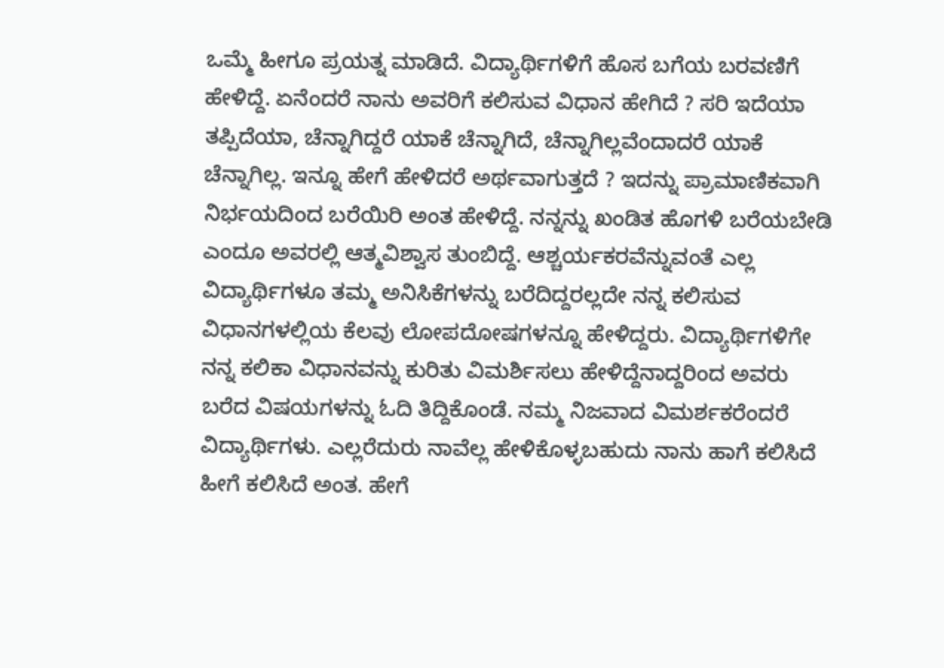ಒಮ್ಮೆ ಹೀಗೂ ಪ್ರಯತ್ನ ಮಾಡಿದೆ. ವಿದ್ಯಾರ್ಥಿಗಳಿಗೆ ಹೊಸ ಬಗೆಯ ಬರವಣಿಗೆ ಹೇಳಿದ್ದೆ. ಏನೆಂದರೆ ನಾನು ಅವರಿಗೆ ಕಲಿಸುವ ವಿಧಾನ ಹೇಗಿದೆ ? ಸರಿ ಇದೆಯಾ ತಪ್ಪಿದೆಯಾ, ಚೆನ್ನಾಗಿದ್ದರೆ ಯಾಕೆ ಚೆನ್ನಾಗಿದೆ, ಚೆನ್ನಾಗಿಲ್ಲವೆಂದಾದರೆ ಯಾಕೆ ಚೆನ್ನಾಗಿಲ್ಲ. ಇನ್ನೂ ಹೇಗೆ ಹೇಳಿದರೆ ಅರ್ಥವಾಗುತ್ತದೆ ? ಇದನ್ನು ಪ್ರಾಮಾಣಿಕವಾಗಿ ನಿರ್ಭಯದಿಂದ ಬರೆಯಿರಿ ಅಂತ ಹೇಳಿದ್ದೆ. ನನ್ನನ್ನು ಖಂಡಿತ ಹೊಗಳಿ ಬರೆಯಬೇಡಿ ಎಂದೂ ಅವರಲ್ಲಿ ಆತ್ಮವಿಶ್ವಾಸ ತುಂಬಿದ್ದೆ. ಆಶ್ಚರ್ಯಕರವೆನ್ನುವಂತೆ ಎಲ್ಲ ವಿದ್ಯಾರ್ಥಿಗಳೂ ತಮ್ಮ ಅನಿಸಿಕೆಗಳನ್ನು ಬರೆದಿದ್ದರಲ್ಲದೇ ನನ್ನ ಕಲಿಸುವ ವಿಧಾನಗಳಲ್ಲಿಯ ಕೆಲವು ಲೋಪದೋಷಗಳನ್ನೂ ಹೇಳಿದ್ದರು. ವಿದ್ಯಾರ್ಥಿಗಳಿಗೇ ನನ್ನ ಕಲಿಕಾ ವಿಧಾನವನ್ನು ಕುರಿತು ವಿಮರ್ಶಿಸಲು ಹೇಳಿದ್ದೆನಾದ್ದರಿಂದ ಅವರು ಬರೆದ ವಿಷಯಗಳನ್ನು ಓದಿ ತಿದ್ದಿಕೊಂಡೆ. ನಮ್ಮ ನಿಜವಾದ ವಿಮರ್ಶಕರೆಂದರೆ ವಿದ್ಯಾರ್ಥಿಗಳು. ಎಲ್ಲರೆದುರು ನಾವೆಲ್ಲ ಹೇಳಿಕೊಳ್ಳಬಹುದು ನಾನು ಹಾಗೆ ಕಲಿಸಿದೆ ಹೀಗೆ ಕಲಿಸಿದೆ ಅಂತ. ಹೇಗೆ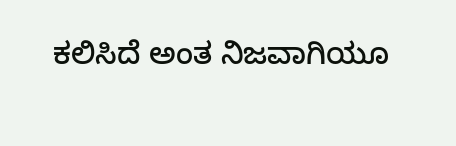ಕಲಿಸಿದೆ ಅಂತ ನಿಜವಾಗಿಯೂ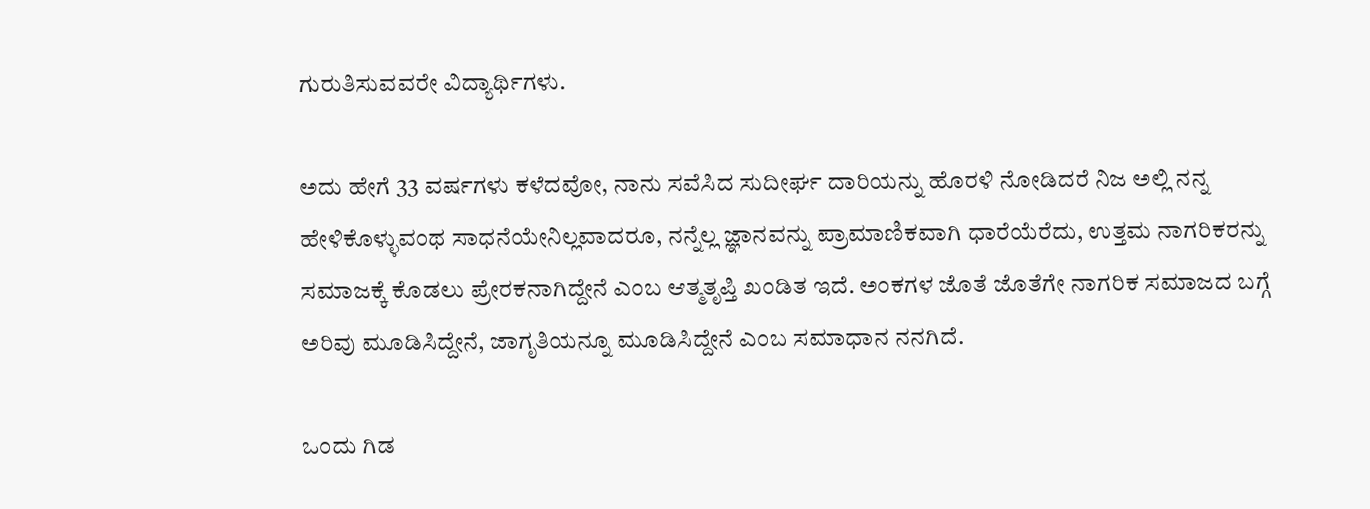ಗುರುತಿಸುವವರೇ ವಿದ್ಯಾರ್ಥಿಗಳು.

ಅದು ಹೇಗೆ 33 ವರ್ಷಗಳು ಕಳೆದವೋ, ನಾನು ಸವೆಸಿದ ಸುದೀರ್ಘ ದಾರಿಯನ್ನು ಹೊರಳಿ ನೋಡಿದರೆ ನಿಜ ಅಲ್ಲಿ ನನ್ನ ಹೇಳಿಕೊಳ್ಳುವಂಥ ಸಾಧನೆಯೇನಿಲ್ಲವಾದರೂ, ನನ್ನೆಲ್ಲ ಜ್ಞಾನವನ್ನು ಪ್ರಾಮಾಣಿಕವಾಗಿ ಧಾರೆಯೆರೆದು, ಉತ್ತಮ ನಾಗರಿಕರನ್ನು ಸಮಾಜಕ್ಕೆ ಕೊಡಲು ಪ್ರೇರಕನಾಗಿದ್ದೇನೆ ಎಂಬ ಆತ್ಮತೃಪ್ತಿ ಖಂಡಿತ ಇದೆ. ಅಂಕಗಳ ಜೊತೆ ಜೊತೆಗೇ ನಾಗರಿಕ ಸಮಾಜದ ಬಗ್ಗೆ ಅರಿವು ಮೂಡಿಸಿದ್ದೇನೆ, ಜಾಗೃತಿಯನ್ನೂ ಮೂಡಿಸಿದ್ದೇನೆ ಎಂಬ ಸಮಾಧಾನ ನನಗಿದೆ.

ಒಂದು ಗಿಡ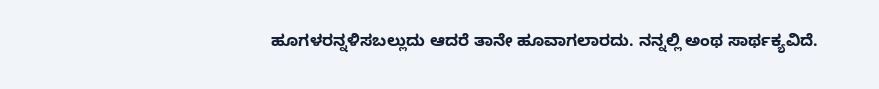ಹೂಗಳರನ್ನಳಿಸಬಲ್ಲುದು ಆದರೆ ತಾನೇ ಹೂವಾಗಲಾರದು. ನನ್ನಲ್ಲಿ ಅಂಥ ಸಾರ್ಥಕ್ಯವಿದೆ.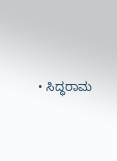• ಸಿದ್ಧರಾಮ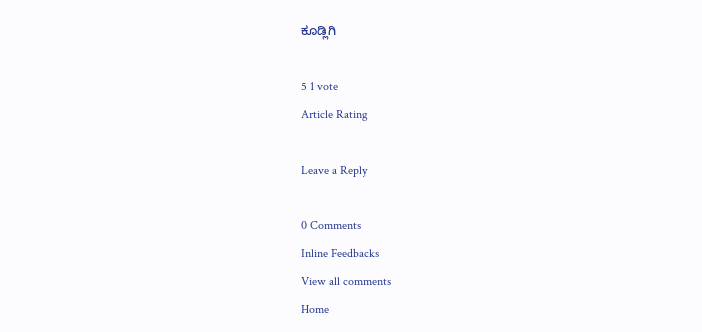ಕೂಡ್ಲಿಗಿ

5 1 vote
Article Rating

Leave a Reply

0 Comments
Inline Feedbacks
View all comments
Home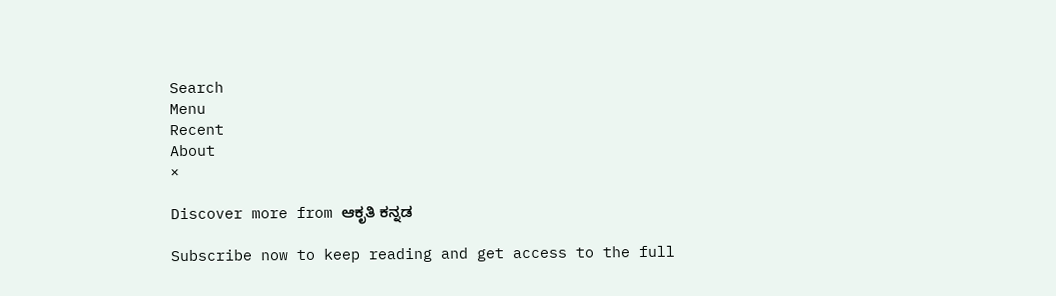Search
Menu
Recent
About
×

Discover more from ಆಕೃತಿ ಕನ್ನಡ

Subscribe now to keep reading and get access to the full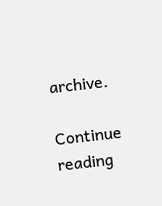archive.

Continue reading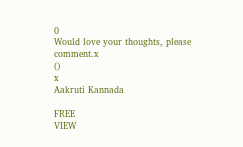0
Would love your thoughts, please comment.x
()
x
Aakruti Kannada

FREE
VIEW